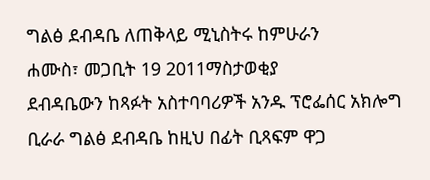ግልፅ ደብዳቤ ለጠቅላይ ሚኒስትሩ ከምሁራን
ሐሙስ፣ መጋቢት 19 2011ማስታወቂያ
ደብዳቤውን ከጻፉት አስተባባሪዎች አንዱ ፕሮፌሰር አክሎግ ቢራራ ግልፅ ደብዳቤ ከዚህ በፊት ቢጻፍም ዋጋ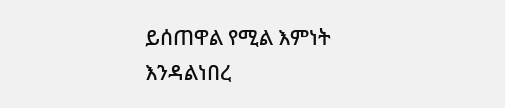ይሰጠዋል የሚል እምነት እንዳልነበረ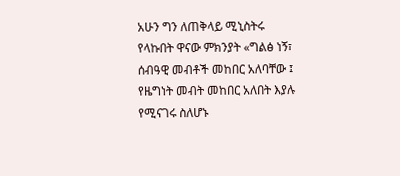አሁን ግን ለጠቅላይ ሚኒስትሩ የላኩበት ዋናው ምክንያት «ግልፅ ነኝ፣ ሰብዓዊ መብቶች መከበር አለባቸው ፤ የዜግነት መብት መከበር አለበት እያሉ የሚናገሩ ስለሆኑ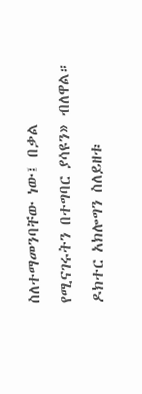ስለተማመንባቸው ነው፤ በቃል የሚናገሩትን በተግባር ያሳዩን» ብለዋል። ዶክተር አክሎግን ስለይዘቱ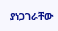ያነጋገራቸው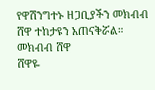የዋሽንግተኑ ዘጋቢያችን መክብብ ሸዋ ተከታዩን አጠናቅሯል።
መክብብ ሸዋ
ሸዋዬ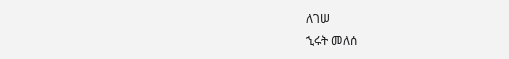ለገሠ
ኂሩት መለሰ